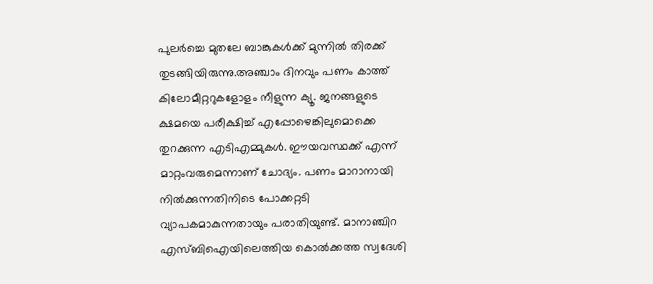പുലര്‍ച്ചെ മുതലേ ബാങ്കുകള്‍ക്ക് മുന്നില്‍ തിരക്ക് തുടങ്ങിയിരുന്നു.അഞ്ചാം ദിനവും പണം കാത്ത് കിലോമീറ്ററുകളോളം നീളുന്ന ക്യൂ. ജനങ്ങളുടെ ക്ഷമയെ പരീക്ഷിച്ച് എപ്പോഴെങ്കിലുമൊക്കെ തുറക്കുന്ന എടിഎമ്മുകള്‍. ഈയവസ്ഥക്ക് എന്ന് മാറ്റംവരുമെന്നാണ് ചോദ്യം. പണം മാറാനായി നില്‍ക്കുന്നതിനിടെ പോക്കറ്റടി വ്യാപകമാകുന്നതായും പരാതിയുണ്ട്. മാനാഞ്ചിറ എസ്ബിഐയിലെത്തിയ കൊല്‍ക്കത്ത സ്വദേശി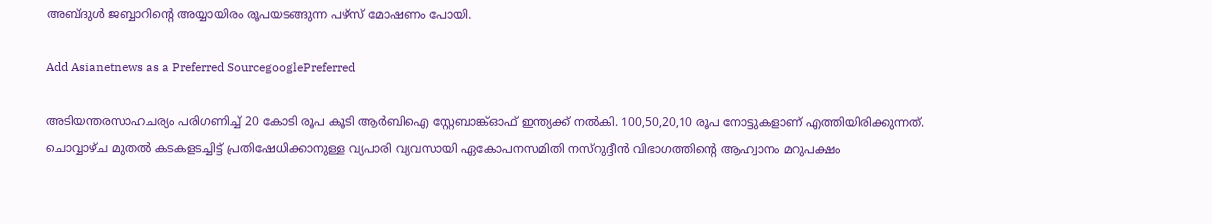അബ്ദുള്‍ ജബ്ബാറിന്‍റെ അയ്യായിരം രൂപയടങ്ങുന്ന പഴ്സ് മോഷണം പോയി.

Add Asianetnews as a Preferred SourcegooglePreferred

അടിയന്തരസാഹചര്യം പരിഗണിച്ച് 20 കോടി രൂപ കൂടി ആര്‍ബിഐ സ്റ്റേബാങ്ക്ഓഫ് ഇന്ത്യക്ക് നല്‍കി. 100,50,20,10 രൂപ നോട്ടുകളാണ് എത്തിയിരിക്കുന്നത്. ചൊവ്വാഴ്ച മുതല്‍ കടകളടച്ചിട്ട് പ്രതിഷേധിക്കാനുള്ള വ്യപാരി വ്യവസായി ഏകോപനസമിതി നസ്റുദ്ദീന്‍ വിഭാഗത്തിന്‍റെ ആഹ്വാനം മറുപക്ഷം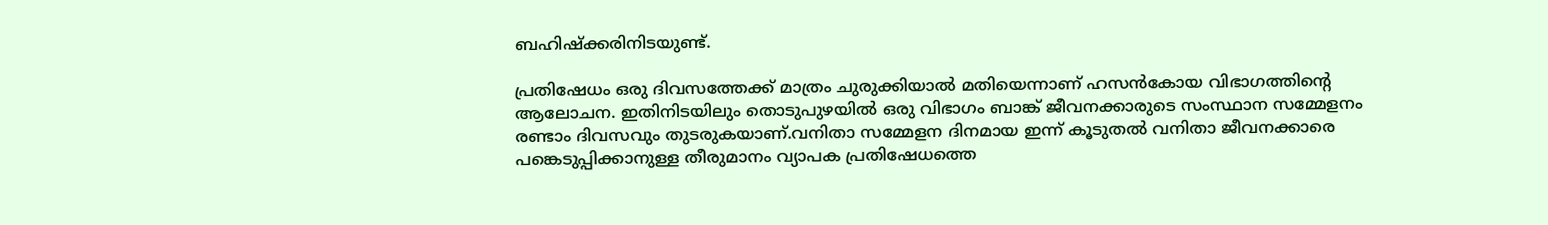ബഹിഷ്ക്കരിനിടയുണ്ട്.

പ്രതിഷേധം ഒരു ദിവസത്തേക്ക് മാത്രം ചുരുക്കിയാല്‍ മതിയെന്നാണ് ഹസന്‍കോയ വിഭാഗത്തിന്‍റെ ആലോചന. ഇതിനിടയിലും തൊടുപുഴയില്‍ ഒരു വിഭാഗം ബാങ്ക് ജീവനക്കാരുടെ സംസ്ഥാന സമ്മേളനം രണ്ടാം ദിവസവും തുടരുകയാണ്.വനിതാ സമ്മേളന ദിനമായ ഇന്ന് കൂടുതല്‍ വനിതാ ജീവനക്കാരെ പങ്കെടുപ്പിക്കാനുള്ള തീരുമാനം വ്യാപക പ്രതിഷേധത്തെ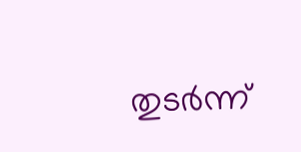തുടര്‍ന്ന്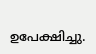ഉപേക്ഷിച്ചു.